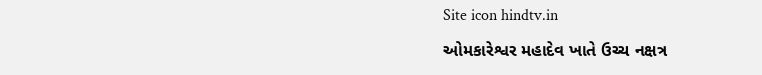Site icon hindtv.in

ઓમકારેશ્વર મહાદેવ ખાતે ઉચ્ચ નક્ષત્ર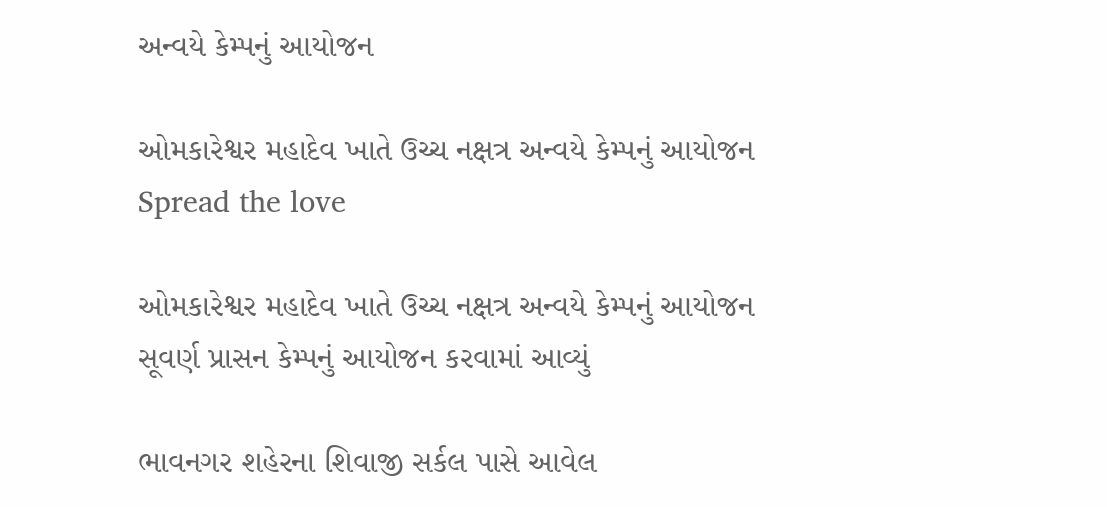અન્વયે કેમ્પનું આયોજન

ઓમકારેશ્વર મહાદેવ ખાતે ઉચ્ચ નક્ષત્ર અન્વયે કેમ્પનું આયોજન
Spread the love

ઓમકારેશ્વર મહાદેવ ખાતે ઉચ્ચ નક્ષત્ર અન્વયે કેમ્પનું આયોજન
સૂવર્ણ પ્રાસન કેમ્પનું આયોજન કરવામાં આવ્યું

ભાવનગર શહેરના શિવાજી સર્કલ પાસે આવેલ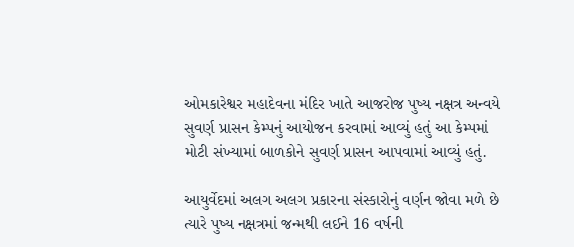ઓમકારેશ્વર મહાદેવના મંદિર ખાતે આજરોજ પુષ્ય નક્ષત્ર અન્વયે સુવર્ણ પ્રાસન કેમ્પનું આયોજન કરવામાં આવ્યું હતું આ કેમ્પમાં મોટી સંખ્યામાં બાળકોને સુવર્ણ પ્રાસન આપવામાં આવ્યું હતું.

આયુર્વેદમાં અલગ અલગ પ્રકારના સંસ્કારોનું વર્ણન જોવા મળે છે ત્યારે પુષ્ય નક્ષત્રમાં જન્મથી લઈને 16 વર્ષની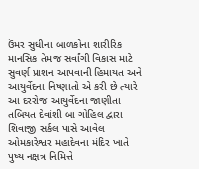ઉંમર સુધીના બાળકોના શારીરિક માનસિક તેમજ સર્વાંગી વિકાસ માટે સુવર્ણ પ્રાશન આપવાની હિમાયત અને આયુર્વેદના નિષ્ણાતો એ કરી છે ત્યારે આ દરરોજ આયુર્વેદના જાણીતા તબિયત દેવાંશી બા ગોહિલ દ્વારા શિવાજી સર્કલ પાસે આવેલ ઓમકારેશ્વર મહાદેવના મંદિર ખાતે પુષ્ય નક્ષત્ર નિમિત્તે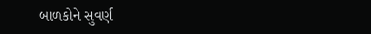બાળકોને સુવર્ણ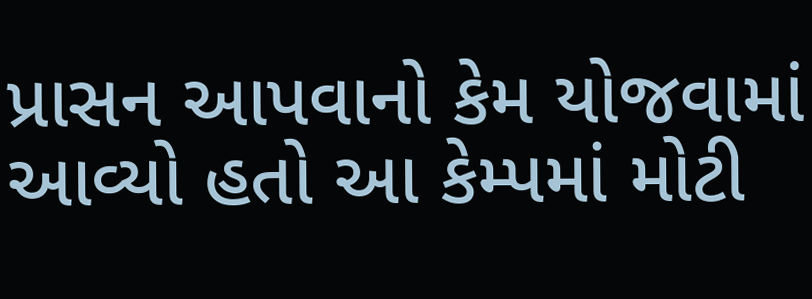પ્રાસન આપવાનો કેમ યોજવામાં આવ્યો હતો આ કેમ્પમાં મોટી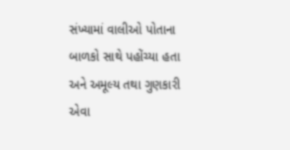સંખ્યામાં વાલીઓ પોતાના બાળકો સાથે પહોંચ્યા હતા અને અમૂલ્ય તથા ગુણકારી એવા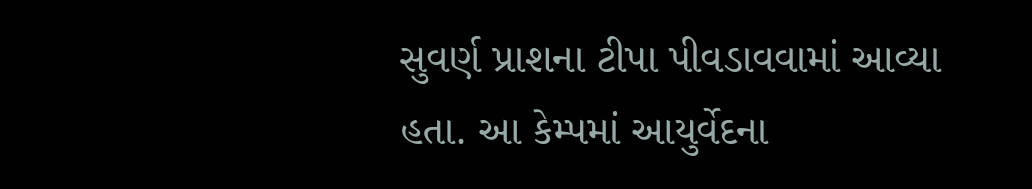સુવર્ણ પ્રાશના ટીપા પીવડાવવામાં આવ્યા હતા. આ કેમ્પમાં આયુર્વેદના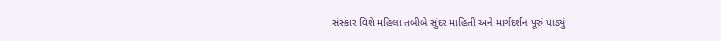સંસ્કાર વિશે મહિલા તબીબે સુંદર માહિતી અને માર્ગદર્શન પૂરું પાડ્યું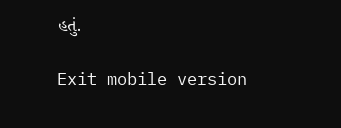હતું.

Exit mobile version